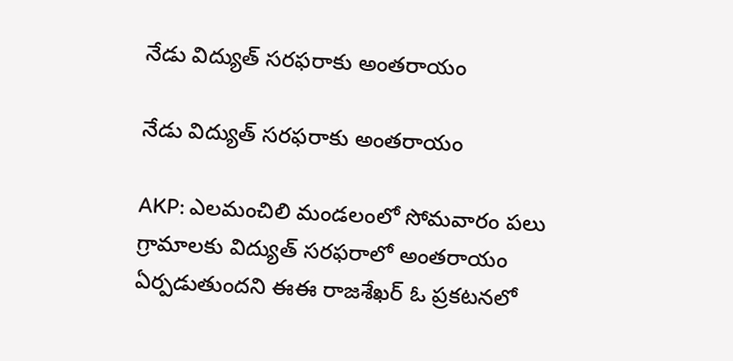నేడు విద్యుత్ సరఫరాకు అంతరాయం

నేడు విద్యుత్ సరఫరాకు అంతరాయం

AKP: ఎలమంచిలి మండలంలో సోమవారం పలు గ్రామాలకు విద్యుత్ సరఫరాలో అంతరాయం ఏర్పడుతుందని ఈఈ రాజశేఖర్ ఓ ప్రకటనలో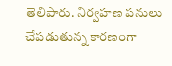తెలిపారు. నిర్వహణ పనులు చేపడుతున్న కారణంగా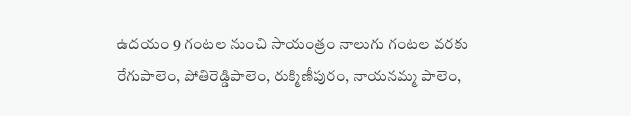ఉదయం 9 గంటల నుంచి సాయంత్రం నాలుగు గంటల వరకు రేగుపాలెం, పోతిరెడ్డిపాలెం, రుక్మిణీపురం, నాయనమ్మ పాలెం,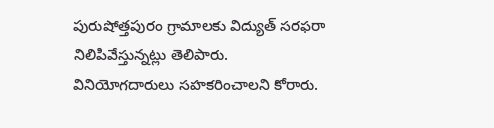పురుషోత్తపురం గ్రామాలకు విద్యుత్ సరఫరా నిలిపివేస్తున్నట్లు తెలిపారు. వినియోగదారులు సహకరించాలని కోరారు.